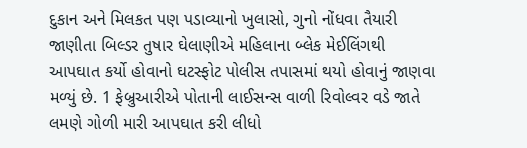દુકાન અને મિલકત પણ પડાવ્યાનો ખુલાસો, ગુનો નોંધવા તૈયારી
જાણીતા બિલ્ડર તુષાર ઘેલાણીએ મહિલાના બ્લેક મેઈલિંગથી આપઘાત કર્યો હોવાનો ઘટસ્ફોટ પોલીસ તપાસમાં થયો હોવાનું જાણવા મળ્યું છે. 1 ફેબ્રુઆરીએ પોતાની લાઈસન્સ વાળી રિવોલ્વર વડે જાતે લમણે ગોળી મારી આપઘાત કરી લીધો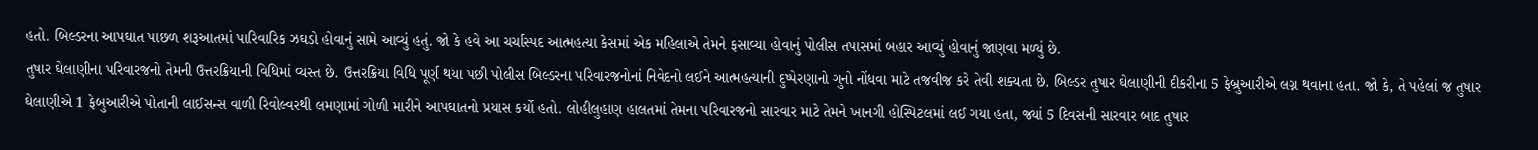હતો. બિલ્ડરના આપઘાત પાછળ શરૂઆતમાં પારિવારિક ઝઘડો હોવાનું સામે આવ્યું હતું. જો કે હવે આ ચર્ચાસ્પદ આત્મહત્યા કેસમાં એક મહિલાએ તેમને ફસાવ્યા હોવાનું પોલીસ તપાસમાં બહાર આવ્યું હોવાનું જાણવા મળ્યું છે.
તુષાર ઘેલાણીના પરિવારજનો તેમની ઉત્તરક્રિયાની વિધિમાં વ્યસ્ત છે. ઉત્તરક્રિયા વિધિ પૂર્ણ થયા પછી પોલીસ બિલ્ડરના પરિવારજનોનાં નિવેદનો લઈને આત્મહત્યાની દુષ્પેરણાનો ગુનો નોંધવા માટે તજવીજ કરે તેવી શક્યતા છે. બિલ્ડર તુષાર ઘેલાણીની દીકરીના 5 ફેબ્રુઆરીએ લગ્ન થવાના હતા. જો કે, તે પહેલાં જ તુષાર ઘેલાણીએ 1 ફેબુઆરીએ પોતાની લાઈસન્સ વાળી રિવોલ્વરથી લમણામાં ગોળી મારીને આપઘાતનો પ્રયાસ કર્યો હતો. લોહીલુહાણ હાલતમાં તેમના પરિવારજનો સારવાર માટે તેમને ખાનગી હોસ્પિટલમાં લઈ ગયા હતા, જ્યાં 5 દિવસની સારવાર બાદ તુષાર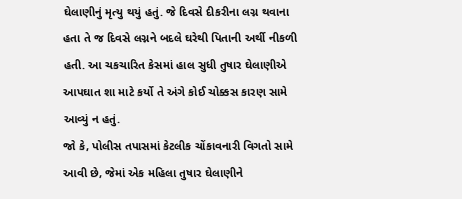ઘેલાણીનું મૃત્યુ થયું હતું. જે દિવસે દીકરીના લગ્ન થવાના હતા તે જ દિવસે લગ્નને બદલે ઘરેથી પિતાની અર્થી નીકળી હતી. આ ચકચારિત કેસમાં હાલ સુધી તુષાર ઘેલાણીએ આપઘાત શા માટે કર્યો તે અંગે કોઈ ચોક્કસ કારણ સામે આવ્યું ન હતું.
જો કે, પોલીસ તપાસમાં કેટલીક ચોંકાવનારી વિગતો સામે આવી છે, જેમાં એક મહિલા તુષાર ઘેલાણીને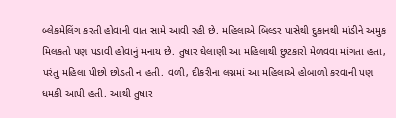બ્લેકમેલિંગ કરતી હોવાની વાત સામે આવી રહી છે. મહિલાએ બિલ્ડર પાસેથી દુકાનથી માંડીને અમુક મિલકતો પણ પડાવી હોવાનું મનાય છે. તુષાર ઘેલાણી આ મહિલાથી છુટકારો મેળવવા માંગતા હતા, પરંતુ મહિલા પીછો છોડતી ન હતી. વળી, દીકરીના લગ્નમાં આ મહિલાએ હોબાળો કરવાની પણ ધમકી આપી હતી. આથી તુષાર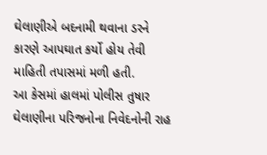ઘેલાણીએ બદનામી થવાના ડરને કારણે આપઘાત કર્યો હોય તેવી માહિતી તપાસમાં મળી હતી.
આ કેસમાં હાલમાં પોલીસ તુષાર ઘેલાણીના પરિજનોના નિવેદનોની રાહ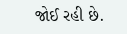જોઈ રહી છે.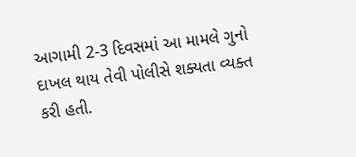આગામી 2-3 દિવસમાં આ મામલે ગુનો દાખલ થાય તેવી પોલીસે શક્યતા વ્યક્ત કરી હતી.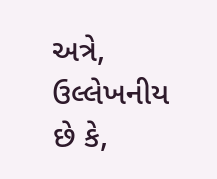અત્રે, ઉલ્લેખનીય છે કે,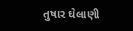તુષાર ઘેલાણી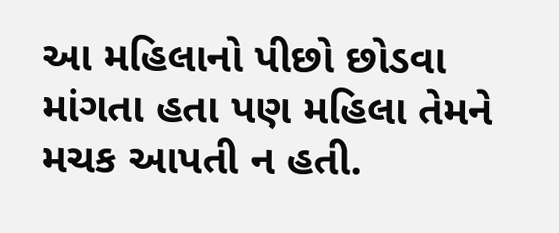આ મહિલાનો પીછો છોડવા માંગતા હતા પણ મહિલા તેમને મચક આપતી ન હતી.